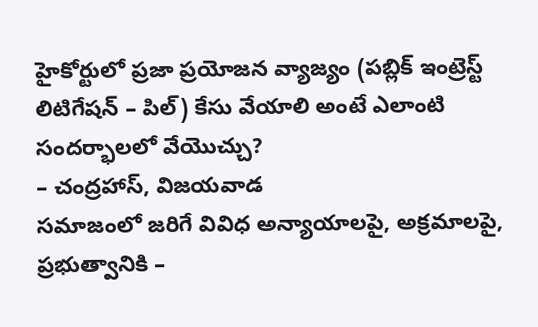హైకోర్టులో ప్రజా ప్రయోజన వ్యాజ్యం (పబ్లిక్ ఇంట్రెస్ట్ లిటిగేషన్ – పిల్) కేసు వేయాలి అంటే ఎలాంటి సందర్భాలలో వేయొచ్చు?
– చంద్రహాస్, విజయవాడ
సమాజంలో జరిగే వివిధ అన్యాయాలపై, అక్రమాలపై, ప్రభుత్వానికి –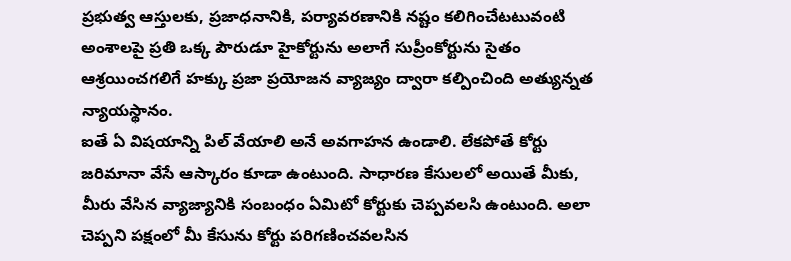ప్రభుత్వ ఆస్తులకు, ప్రజాధనానికి, పర్యావరణానికి నష్టం కలిగించేటటువంటి అంశాలపై ప్రతి ఒక్క పౌరుడూ హైకోర్టును అలాగే సుప్రీంకోర్టును సైతం ఆశ్రయించగలిగే హక్కు ప్రజా ప్రయోజన వ్యాజ్యం ద్వారా కల్పించింది అత్యున్నత న్యాయస్థానం.
ఐతే ఏ విషయాన్ని పిల్ వేయాలి అనే అవగాహన ఉండాలి. లేకపోతే కోర్టు జరిమానా వేసే ఆస్కారం కూడా ఉంటుంది. సాధారణ కేసులలో అయితే మీకు, మీరు వేసిన వ్యాజ్యానికి సంబంధం ఏమిటో కోర్టుకు చెప్పవలసి ఉంటుంది. అలా చెప్పని పక్షంలో మీ కేసును కోర్టు పరిగణించవలసిన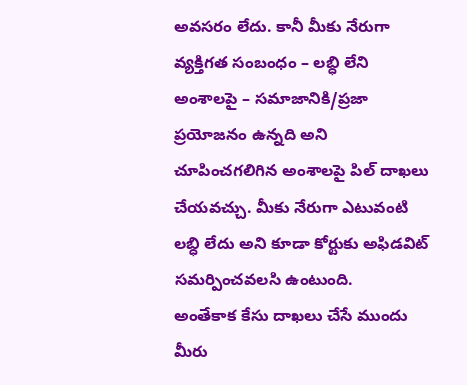అవసరం లేదు. కానీ మీకు నేరుగా వ్యక్తిగత సంబంధం – లబ్ధి లేని అంశాలపై – సమాజానికి/ప్రజా ప్రయోజనం ఉన్నది అని చూపించగలిగిన అంశాలపై పిల్ దాఖలు చేయవచ్చు. మీకు నేరుగా ఎటువంటి లబ్ధి లేదు అని కూడా కోర్టుకు అఫిడవిట్ సమర్పించవలసి ఉంటుంది.
అంతేకాక కేసు దాఖలు చేసే ముందు మీరు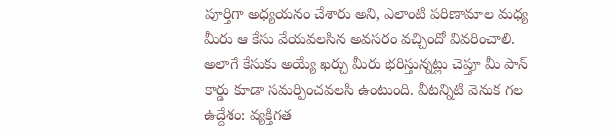పూర్తిగా అధ్యయనం చేశారు అని, ఎలాంటి పరిణామాల మధ్య మీరు ఆ కేసు వేయవలసిన అవసరం వచ్చిందో వివరించాలి. అలాగే కేసుకు అయ్యే ఖర్చు మీరు భరిస్తున్నట్లు చెప్తూ మీ పాన్ కార్డు కూడా సమర్పించవలసి ఉంటుంది. వీటన్నిటి వెనుక గల ఉద్దేశం: వ్యక్తిగత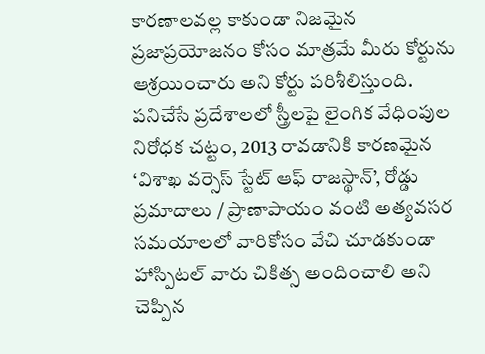కారణాలవల్ల కాకుండా నిజమైన ప్రజాప్రయోజనం కోసం మాత్రమే మీరు కోర్టును ఆశ్రయించారు అని కోర్టు పరిశీలిస్తుంది.
పనిచేసే ప్రదేశాలలో స్త్రీలపై లైంగిక వేధింపుల నిరోధక చట్టం, 2013 రావడానికి కారణమైన ‘విశాఖ వర్సెస్ స్టేట్ ఆఫ్ రాజస్థాన్’, రోడ్డు ప్రమాదాలు / ప్రాణాపాయం వంటి అత్యవసర సమయాలలో వారికోసం వేచి చూడకుండా హాస్పిటల్ వారు చికిత్స అందించాలి అని చెప్పిన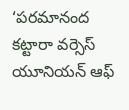‘పరమానంద కట్టారా వర్సెస్ యూనియన్ ఆఫ్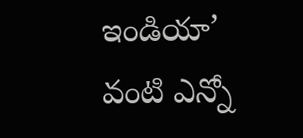ఇండియా’ వంటి ఎన్నో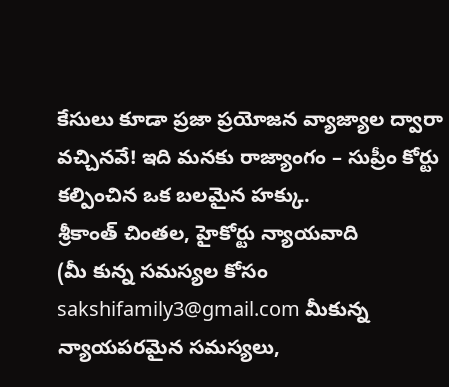కేసులు కూడా ప్రజా ప్రయోజన వ్యాజ్యాల ద్వారా వచ్చినవే! ఇది మనకు రాజ్యాంగం – సుప్రీం కోర్టు కల్పించిన ఒక బలమైన హక్కు.
శ్రీకాంత్ చింతల, హైకోర్టు న్యాయవాది
(మీ కున్న సమస్యల కోసం sakshifamily3@gmail.com మీకున్న న్యాయపరమైన సమస్యలు,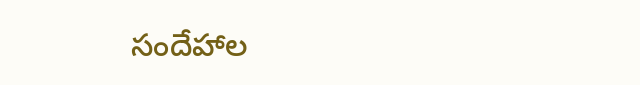సందేహాల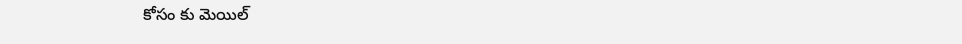కోసం కు మెయిల్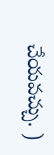చేయవచ్చు. )